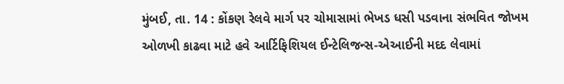મુંબઈ, તા. 14 : કોંકણ રેલવે માર્ગ પર ચોમાસામાં ભેખડ ધસી પડવાના સંભવિત જોખમ ઓળખી કાઢવા માટે હવે આર્ટિફિશિયલ ઈન્ટેલિજન્સ-એઆઈની મદદ લેવામાં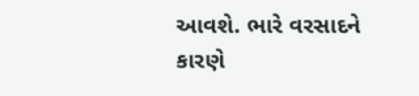આવશે. ભારે વરસાદને કારણે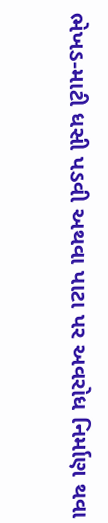ભેખડ-માટી ધસી પડવી અથવા પાટા પર અવરોધ નિર્માણ થવા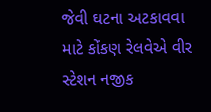જેવી ઘટના અટકાવવા માટે કોંકણ રેલવેએ વીર સ્ટેશન નજીક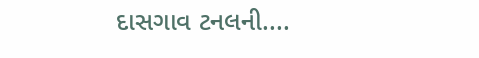દાસગાવ ટનલની....